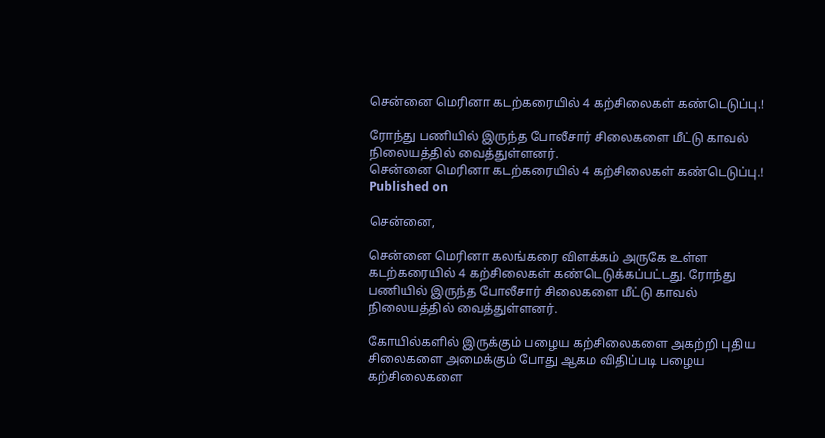சென்னை மெரினா கடற்கரையில் 4 கற்சிலைகள் கண்டெடுப்பு.!

ரோந்து பணியில் இருந்த போலீசார் சிலைகளை மீட்டு காவல் நிலையத்தில் வைத்துள்ளனர்.
சென்னை மெரினா கடற்கரையில் 4 கற்சிலைகள் கண்டெடுப்பு.!
Published on

சென்னை,

சென்னை மெரினா கலங்கரை விளக்கம் அருகே உள்ள கடற்கரையில் 4 கற்சிலைகள் கண்டெடுக்கப்பட்டது. ரோந்து பணியில் இருந்த போலீசார் சிலைகளை மீட்டு காவல் நிலையத்தில் வைத்துள்ளனர்.

கோயில்களில் இருக்கும் பழைய கற்சிலைகளை அகற்றி புதிய சிலைகளை அமைக்கும் போது ஆகம விதிப்படி பழைய கற்சிலைகளை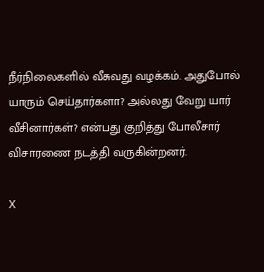நீர்நிலைகளில் வீசுவது வழக்கம். அதுபோல் யாரும் செய்தார்களா? அல்லது வேறு யார் வீசினார்கள்? என்பது குறித்து போலீசார் விசாரணை நடத்தி வருகின்றனர்.

X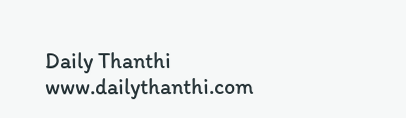Daily Thanthi
www.dailythanthi.com